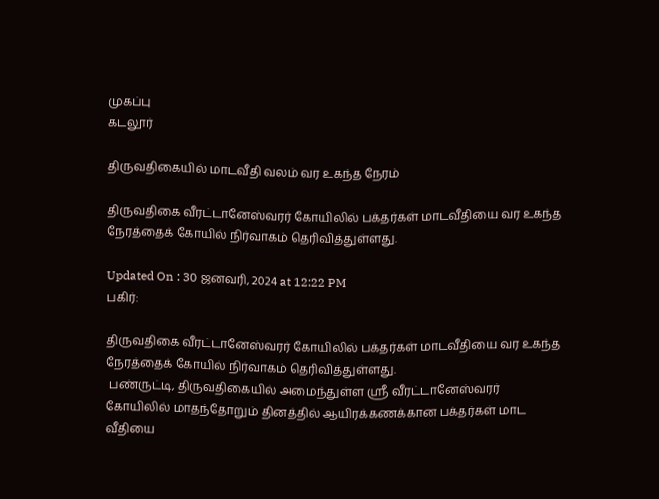முகப்பு
கடலூர்

திருவதிகையில் மாடவீதி வலம் வர உகந்த நேரம்

திருவதிகை வீரட்டானேஸ்வரர் கோயிலில் பக்தர்கள் மாடவீதியை வர உகந்த நேரத்தைக் கோயில் நிர்வாகம் தெரிவித்துள்ளது.

Updated On : 30 ஜனவரி, 2024 at 12:22 PM
பகிர்:

திருவதிகை வீரட்டானேஸ்வரர் கோயிலில் பக்தர்கள் மாடவீதியை வர உகந்த நேரத்தைக் கோயில் நிர்வாகம் தெரிவித்துள்ளது.
 பண்ருட்டி, திருவதிகையில் அமைந்துள்ள ஸ்ரீ வீரட்டானேஸ்வரர் கோயிலில் மாதந்தோறும் தினத்தில் ஆயிரக்கணக்கான பக்தர்கள் மாட வீதியை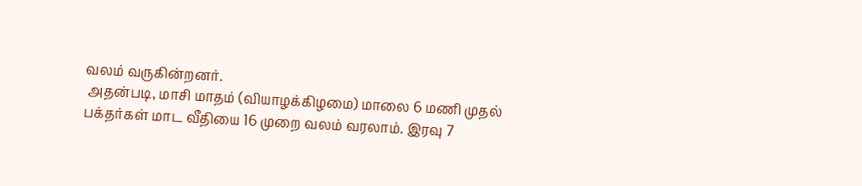வலம் வருகின்றனர்.
 அதன்படி, மாசி மாதம் (வியாழக்கிழமை) மாலை 6 மணி முதல் பக்தர்கள் மாட வீதியை 16 முறை வலம் வரலாம். இரவு 7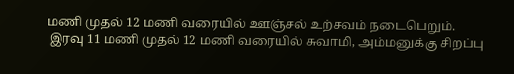மணி முதல் 12 மணி வரையில் ஊஞ்சல் உற்சவம் நடைபெறும்.
 இரவு 11 மணி முதல் 12 மணி வரையில் சுவாமி, அம்மனுக்கு சிறப்பு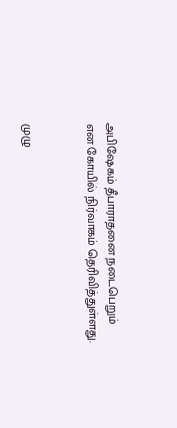அபிஷேகம் தீபாராதனை நடைபெறும் என கோயில் நிர்வாகம் தெரிவித்துள்ளது.


முழு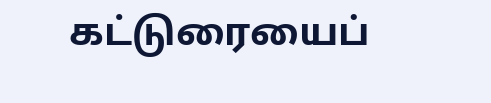கட்டுரையைப்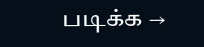படிக்க →